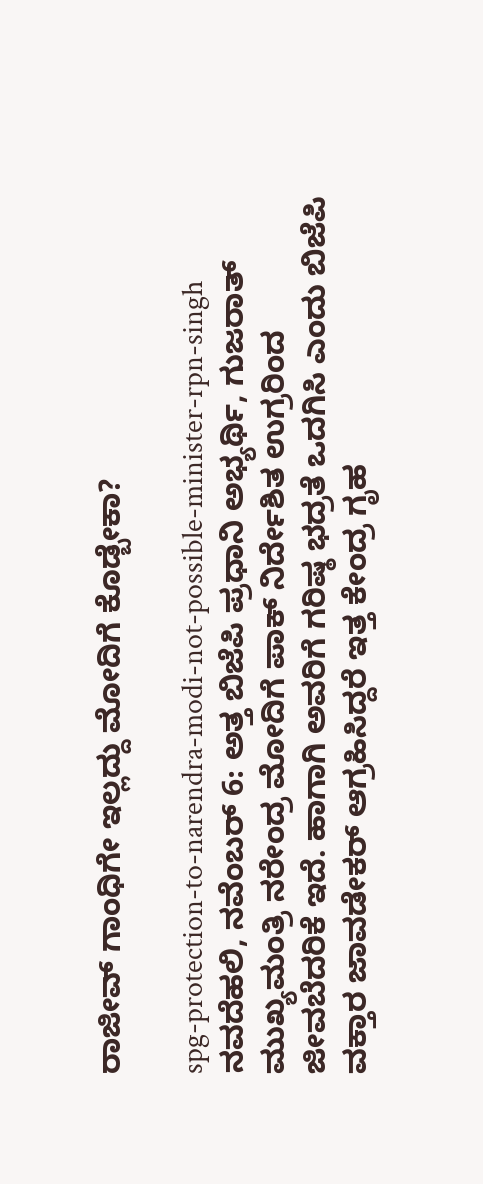ರಾಜೀವ್‌ ಗಾಂಧಿಗೇ ಇಲ್ಲದ್ದು ಮೋದಿಗೆ ಕೊಡ್ಬೇಕಾ?

spg-protection-to-narendra-modi-not-possible-minister-rpn-singh
ನವದೆಹಲಿ, ನವೆಂಬರ್ 6: ಅತ್ತ ಬಿಜೆಪಿ ಪ್ರಧಾನಿ ಅಭ್ಯರ್ಥಿ, ಗುಜರಾತ್‌ ಮುಖ್ಯಮಂತ್ರಿ ನರೇಂದ್ರ ಮೋದಿಗೆ ಪಾಕ್ ನಿರ್ದೇಶಿತ ಉಗ್ರರಿಂದ ಜೀವಬೆದರಿಕೆ ಇದೆ. ಹಾಗಾಗಿ ಅವರಿಗೆ ಗರಿಷ್ಠ ಭದ್ರತೆ ಒದಗಿಸಿ ಎಂದು ಬಿಜೆಪಿ ವಕ್ತಾರ ಜಾವಡೇಕರ್‌ ಆಗ್ರಹಿಸಿದ್ದರೆ ಇತ್ತ ಕೇಂದ್ರ ಗೃಹ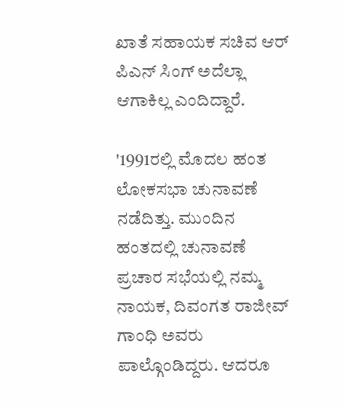ಖಾತೆ ಸಹಾಯಕ ಸಚಿವ ಆರ್ ಪಿಎನ್ ಸಿಂಗ್ ಅದೆಲ್ಲಾ ಆಗಾಕಿಲ್ಲ ಎಂದಿದ್ದಾರೆ.

'1991ರಲ್ಲಿ ಮೊದಲ ಹಂತ ಲೋಕಸಭಾ ಚುನಾವಣೆ ನಡೆದಿತ್ತು. ಮುಂದಿನ ಹಂತದಲ್ಲಿ ಚುನಾವಣೆ ಪ್ರಚಾರ ಸಭೆಯಲ್ಲಿ ನಮ್ಮ ನಾಯಕ, ದಿವಂಗತ ರಾಜೀವ್‌ ಗಾಂಧಿ ಅವರು ಪಾಲ್ಗೊಂಡಿದ್ದರು. ಆದರೂ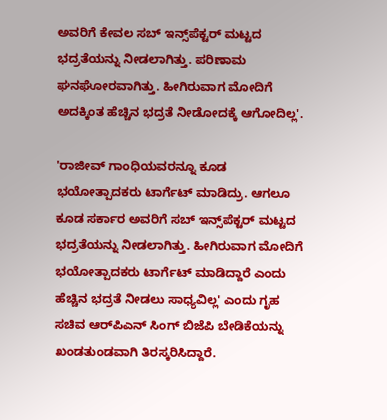ಅವರಿಗೆ ಕೇವಲ ಸಬ್‌ ಇನ್ಸ್‌ಪೆಕ್ಟರ್‌ ಮಟ್ಟದ ಭದ್ರತೆಯನ್ನು ನೀಡಲಾಗಿತ್ತು. ಪರಿಣಾಮ ಘನಘೋರವಾಗಿತ್ತು. ಹೀಗಿರುವಾಗ ಮೋದಿಗೆ ಅದಕ್ಕಿಂತ ಹೆಚ್ಚಿನ ಭದ್ರತೆ ನೀಡೋದಕ್ಕೆ ಆಗೋದಿಲ್ಲ'.

'ರಾಜೀವ್ ಗಾಂಧಿಯವರನ್ನೂ ಕೂಡ ಭಯೋತ್ಪಾದಕರು ಟಾರ್ಗೆಟ್ ಮಾಡಿದ್ರು. ಆಗಲೂ ಕೂಡ ಸರ್ಕಾರ ಅವರಿಗೆ ಸಬ್‌ ಇನ್ಸ್‌ಪೆಕ್ಟರ್‌ ಮಟ್ಟದ ಭದ್ರತೆಯನ್ನು ನೀಡಲಾಗಿತ್ತು. ಹೀಗಿರುವಾಗ ಮೋದಿಗೆ ಭಯೋತ್ಪಾದಕರು ಟಾರ್ಗೆಟ್‌ ಮಾಡಿದ್ದಾರೆ ಎಂದು ಹೆಚ್ಚಿನ ಭದ್ರತೆ ನೀಡಲು ಸಾಧ್ಯವಿಲ್ಲ' ಎಂದು ಗೃಹ ಸಚಿವ ಆರ್‌ಪಿಎನ್‌ ಸಿಂಗ್‌ ಬಿಜೆಪಿ ಬೇಡಿಕೆಯನ್ನು ಖಂಡತುಂಡವಾಗಿ ತಿರಸ್ಕರಿಸಿದ್ದಾರೆ.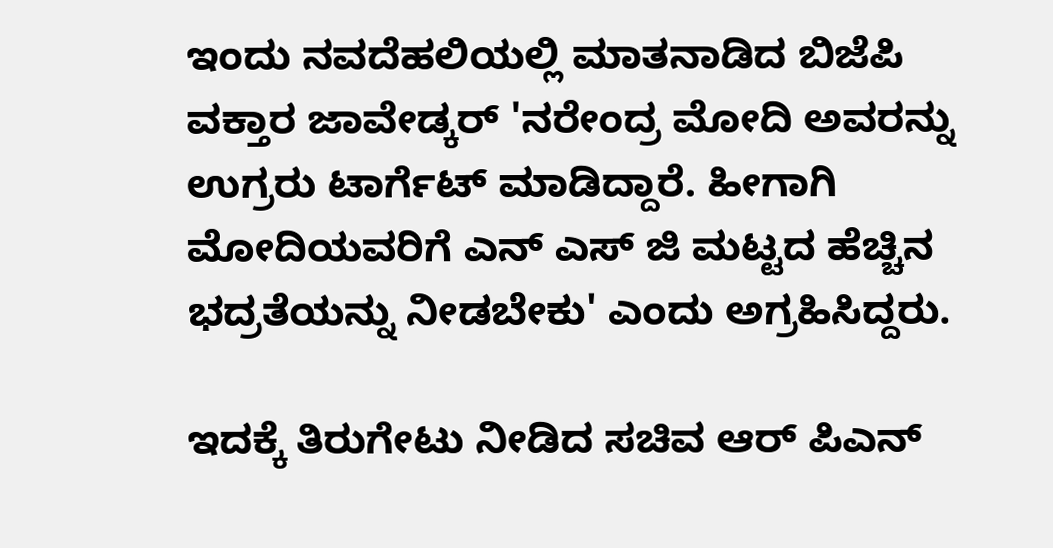ಇಂದು ನವದೆಹಲಿಯಲ್ಲಿ ಮಾತನಾಡಿದ ಬಿಜೆಪಿ ವಕ್ತಾರ ಜಾವೇಡ್ಕರ್‌ 'ನರೇಂದ್ರ ಮೋದಿ ಅವರನ್ನು ಉಗ್ರರು ಟಾರ್ಗೆಟ್ ಮಾಡಿದ್ದಾರೆ. ಹೀಗಾಗಿ ಮೋದಿಯವರಿಗೆ ಎನ್‌ ಎಸ್‌ ಜಿ ಮಟ್ಟದ ಹೆಚ್ಚಿನ ಭದ್ರತೆಯನ್ನು ನೀಡಬೇಕು' ಎಂದು ಅಗ್ರಹಿಸಿದ್ದರು.

ಇದಕ್ಕೆ ತಿರುಗೇಟು ನೀಡಿದ ಸಚಿವ ಆರ್‌ ಪಿಎನ್‌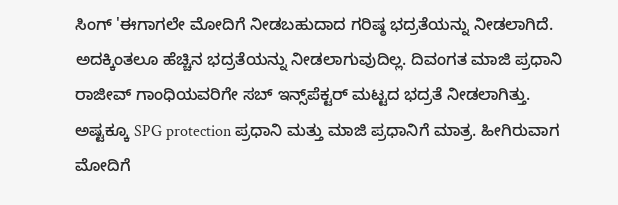ಸಿಂಗ್‌ 'ಈಗಾಗಲೇ ಮೋದಿಗೆ ನೀಡಬಹುದಾದ ಗರಿಷ್ಠ ಭದ್ರತೆಯನ್ನು ನೀಡಲಾಗಿದೆ. ಅದಕ್ಕಿಂತಲೂ ಹೆಚ್ಚಿನ ಭದ್ರತೆಯನ್ನು ನೀಡಲಾಗುವುದಿಲ್ಲ. ದಿವಂಗತ ಮಾಜಿ ಪ್ರಧಾನಿ ರಾಜೀವ್‌ ಗಾಂಧಿಯವರಿಗೇ ಸಬ್‌ ಇನ್ಸ್‌‌ಪೆಕ್ಟರ್‌ ಮಟ್ಟದ ಭದ್ರತೆ ನೀಡಲಾಗಿತ್ತು. ಅಷ್ಟಕ್ಕೂ SPG protection ಪ್ರಧಾನಿ ಮತ್ತು ಮಾಜಿ ಪ್ರಧಾನಿಗೆ ಮಾತ್ರ. ಹೀಗಿರುವಾಗ ಮೋದಿಗೆ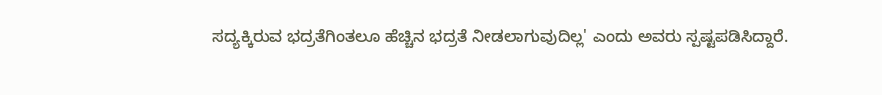ಸದ್ಯಕ್ಕಿರುವ ಭದ್ರತೆಗಿಂತಲೂ ಹೆಚ್ಚಿನ ಭದ್ರತೆ ನೀಡಲಾಗುವುದಿಲ್ಲ' ಎಂದು ಅವರು ಸ್ಪಷ್ಟಪಡಿಸಿದ್ದಾರೆ.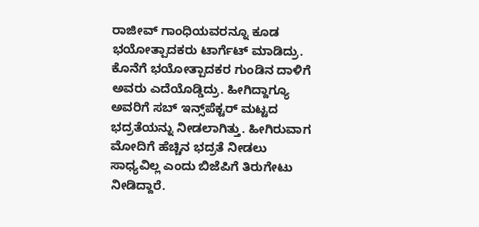ರಾಜೀವ್‌ ಗಾಂಧಿಯವರನ್ನೂ ಕೂಡ ಭಯೋತ್ಪಾದಕರು ಟಾರ್ಗೆಟ್ ಮಾಡಿದ್ರು. ಕೊನೆಗೆ ಭಯೋತ್ಪಾದಕರ ಗುಂಡಿನ ದಾಳಿಗೆ ಅವರು ಎದೆಯೊಡ್ಡಿದ್ರು. ಹೀಗಿದ್ದಾಗ್ಯೂ ಅವರಿಗೆ ಸಬ್‌ ಇನ್ಸ್‌‌ಪೆಕ್ಟರ್‌ ಮಟ್ಟದ ಭದ್ರತೆಯನ್ನು ನೀಡಲಾಗಿತ್ತು. ಹೀಗಿರುವಾಗ ಮೋದಿಗೆ ಹೆಚ್ಚಿನ ಭದ್ರತೆ ನೀಡಲು ಸಾಧ್ಯವಿಲ್ಲ ಎಂದು ಬಿಜೆಪಿಗೆ ತಿರುಗೇಟು ನೀಡಿದ್ದಾರೆ.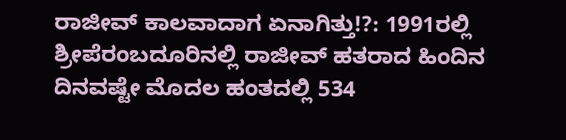ರಾಜೀವ್ ಕಾಲವಾದಾಗ ಏನಾಗಿತ್ತು!?: 1991ರಲ್ಲಿ ಶ್ರೀಪೆರಂಬದೂರಿನಲ್ಲಿ ರಾಜೀವ್ ಹತರಾದ ಹಿಂದಿನ ದಿನವಷ್ಟೇ ಮೊದಲ ಹಂತದಲ್ಲಿ 534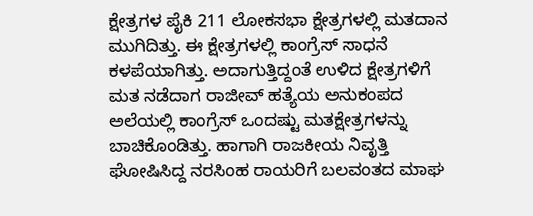ಕ್ಷೇತ್ರಗಳ ಪೈಕಿ 211 ಲೋಕಸಭಾ ಕ್ಷೇತ್ರಗಳಲ್ಲಿ ಮತದಾನ ಮುಗಿದಿತ್ತು. ಈ ಕ್ಷೇತ್ರಗಳಲ್ಲಿ ಕಾಂಗ್ರೆಸ್ ಸಾಧನೆ ಕಳಪೆಯಾಗಿತ್ತು. ಅದಾಗುತ್ತಿದ್ದಂತೆ ಉಳಿದ ಕ್ಷೇತ್ರಗಳಿಗೆ ಮತ ನಡೆದಾಗ ರಾಜೀವ್ ಹತ್ಯೆಯ ಅನುಕಂಪದ ಅಲೆಯಲ್ಲಿ ಕಾಂಗ್ರೆಸ್ ಒಂದಷ್ಟು ಮತಕ್ಷೇತ್ರಗಳನ್ನು ಬಾಚಿಕೊಂಡಿತ್ತು. ಹಾಗಾಗಿ ರಾಜಕೀಯ ನಿವೃತ್ತಿ ಘೋಷಿಸಿದ್ದ ನರಸಿಂಹ ರಾಯರಿಗೆ ಬಲವಂತದ ಮಾಘ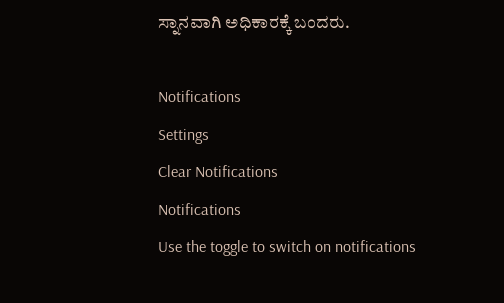ಸ್ನಾನವಾಗಿ ಅಧಿಕಾರಕ್ಕೆ ಬಂದರು.

Notifications
Settings
Clear Notifications
Notifications
Use the toggle to switch on notifications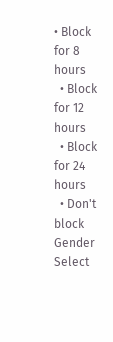• Block for 8 hours
  • Block for 12 hours
  • Block for 24 hours
  • Don't block
Gender
Select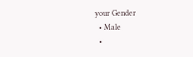your Gender
  • Male
  •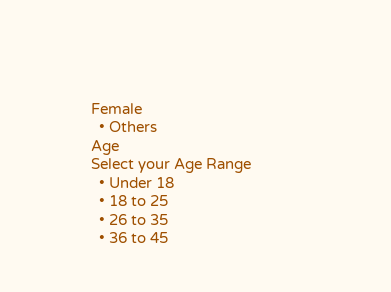Female
  • Others
Age
Select your Age Range
  • Under 18
  • 18 to 25
  • 26 to 35
  • 36 to 45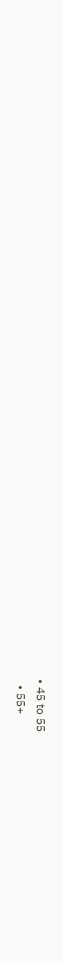• 45 to 55
  • 55+